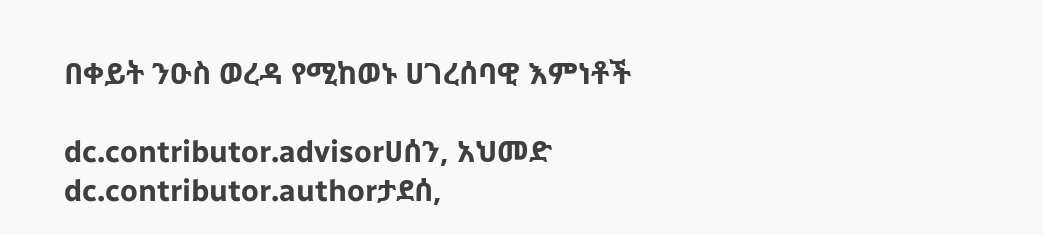በቀይት ንዑስ ወረዳ የሚከወኑ ሀገረሰባዊ እምነቶች

dc.contributor.advisorሀሰን, አህመድ
dc.contributor.authorታደሰ,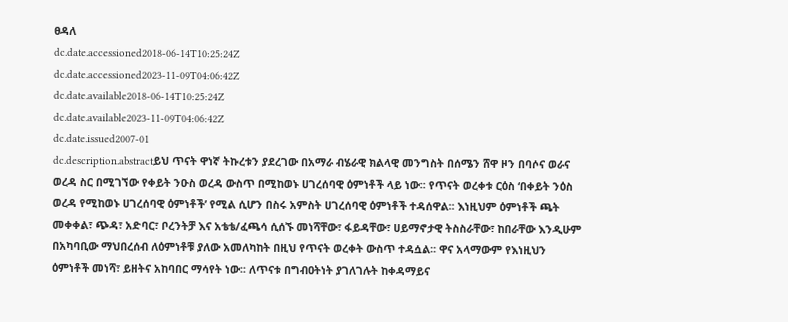ፀዳለ
dc.date.accessioned2018-06-14T10:25:24Z
dc.date.accessioned2023-11-09T04:06:42Z
dc.date.available2018-06-14T10:25:24Z
dc.date.available2023-11-09T04:06:42Z
dc.date.issued2007-01
dc.description.abstractይህ ጥናት ዋነኛ ትኩረቱን ያደረገው በአማራ ብሄራዊ ክልላዊ መንግስት በሰሜን ሸዋ ዞን በባሶና ወራና ወረዳ ስር በሚገኘው የቀይት ንዑስ ወረዳ ውስጥ በሚከወኑ ሀገረሰባዊ ዕምነቶች ላይ ነው፡፡ የጥናት ወረቀቱ ርዕስ ‘በቀይት ንዕስ ወረዳ የሚከወኑ ሀገረሰባዊ ዕምነቶች’ የሚል ሲሆን በስሩ አምስት ሀገረሰባዊ ዕምነቶች ተዳሰዋል፡፡ እነዚህም ዕምነቶች ጫት መቀቀል፣ ጭዳ፣ አድባር፣ ቦረንትቻ እና አቴቴ/ፈጫሳ ሲሰኙ መነሻቸው፣ ፋይዳቸው፣ ሀይማኖታዊ ትስስራቸው፣ ከበራቸው እንዲሁም በአካባቢው ማህበረሰብ ለዕምነቶቹ ያለው አመለካከት በዚህ የጥናት ወረቀት ውስጥ ተዳሷል፡፡ ዋና አላማውም የእነዚህን ዕምነቶች መነሻ፣ ይዘትና አከባበር ማሳየት ነው፡፡ ለጥናቱ በግብዐትነት ያገለገሉት ከቀዳማይና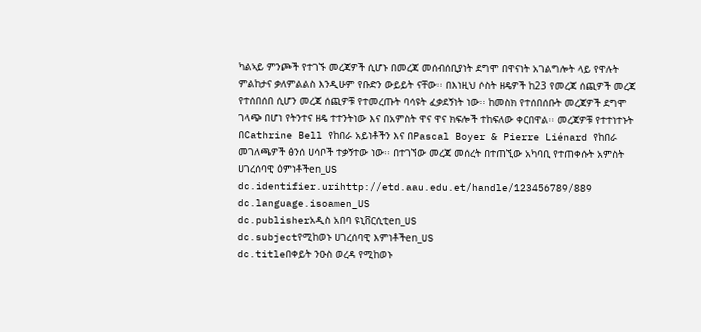ካልኣይ ምንጮች የተገኙ መረጃዎች ሲሆኑ በመረጃ መሰብሰቢያነት ደግሞ በዋናነት አገልግሎት ላይ የዋሉት ምልከታና ቃለምልልስ እንዲሁም የቡድን ውይይት ናቸው፡፡ በእነዚህ ሶስት ዘዴዎች ከ23 የመረጃ ሰጪዎች መረጃ የተሰበሰበ ሲሆን መረጃ ሰጪዎቹ የተመረጡት ባሳዩት ፈቃደኝነት ነው፡፡ ከመስክ የተሰበሰቡት መረጃዎች ደግሞ ገላጭ በሆነ የትንተና ዘዴ ተተንትነው እና በአምስት ዋና ዋና ክፍሎች ተከፍለው ቀርበዋል፡፡ መረጃዎቹ የተተነተኑት በCathrine Bell የከበራ አይነቶችን እና በPascal Boyer & Pierre Liénard የከበራ መገለጫዎች ፅንሰ ሀሳቦች ተቃኝተው ነው፡፡ በተገኘው መረጃ መሰረት በተጠኚው አካባቢ የተጠቀሱት አምስት ሀገረሰባዊ ዕምነቶችen_US
dc.identifier.urihttp://etd.aau.edu.et/handle/123456789/889
dc.language.isoamen_US
dc.publisherአዲስ አበባ ዩኒቨርሲቲen_US
dc.subjectየሚከወኑ ሀገረሰባዊ እምነቶችen_US
dc.titleበቀይት ንዑስ ወረዳ የሚከወኑ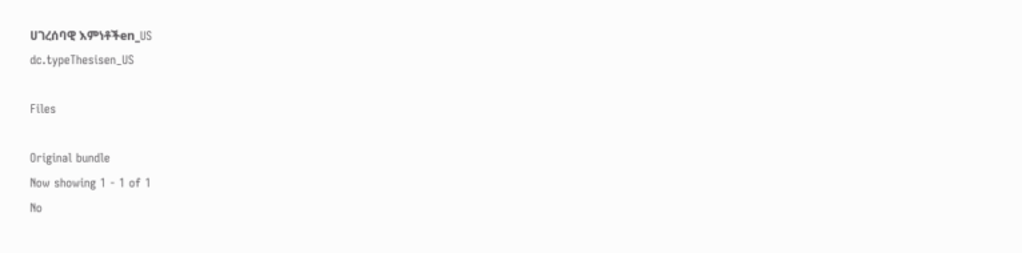ሀገረሰባዊ እምነቶችen_US
dc.typeThesisen_US

Files

Original bundle
Now showing 1 - 1 of 1
No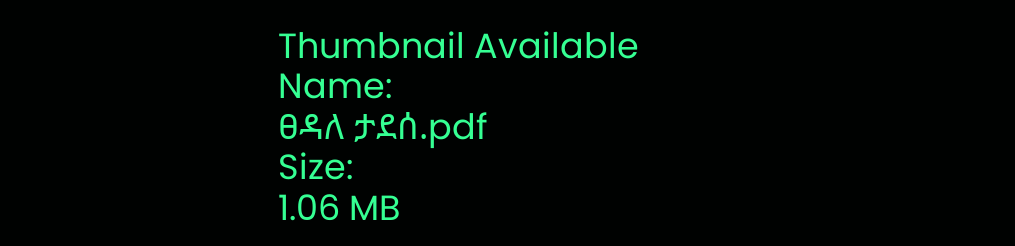Thumbnail Available
Name:
ፀዳለ ታደሰ.pdf
Size:
1.06 MB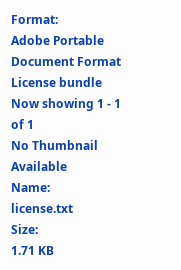Format:
Adobe Portable Document Format
License bundle
Now showing 1 - 1 of 1
No Thumbnail Available
Name:
license.txt
Size:
1.71 KB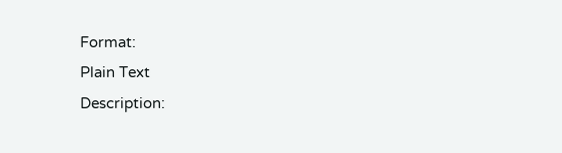Format:
Plain Text
Description: